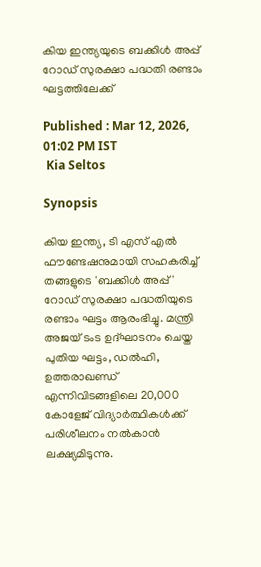കിയ ഇന്ത്യയുടെ ബക്കിള്‍ അപ്പ് റോഡ് സുരക്ഷാ പദ്ധതി രണ്ടാം ഘട്ടത്തിലേക്ക്

Published : Mar 12, 2026, 01:02 PM IST
 Kia Seltos

Synopsis

കിയ ഇന്ത്യ, ടി എസ് എല്‍ ഫൗണ്ടേഷനുമായി സഹകരിച്ച് തങ്ങളുടെ 'ബക്കിള്‍ അപ്പ്' റോഡ് സുരക്ഷാ പദ്ധതിയുടെ രണ്ടാം ഘട്ടം ആരംഭിച്ചു. മന്ത്രി അജയ് ടംട ഉദ്ഘാടനം ചെയ്ത പുതിയ ഘട്ടം, ഡല്‍ഹി, ഉത്തരാഖണ്ഡ് എന്നിവിടങ്ങളിലെ 20,000 കോളേജ് വിദ്യാര്‍ത്ഥികള്‍ക്ക് പരിശീലനം നല്‍കാൻ ലക്ഷ്യമിടുന്നു.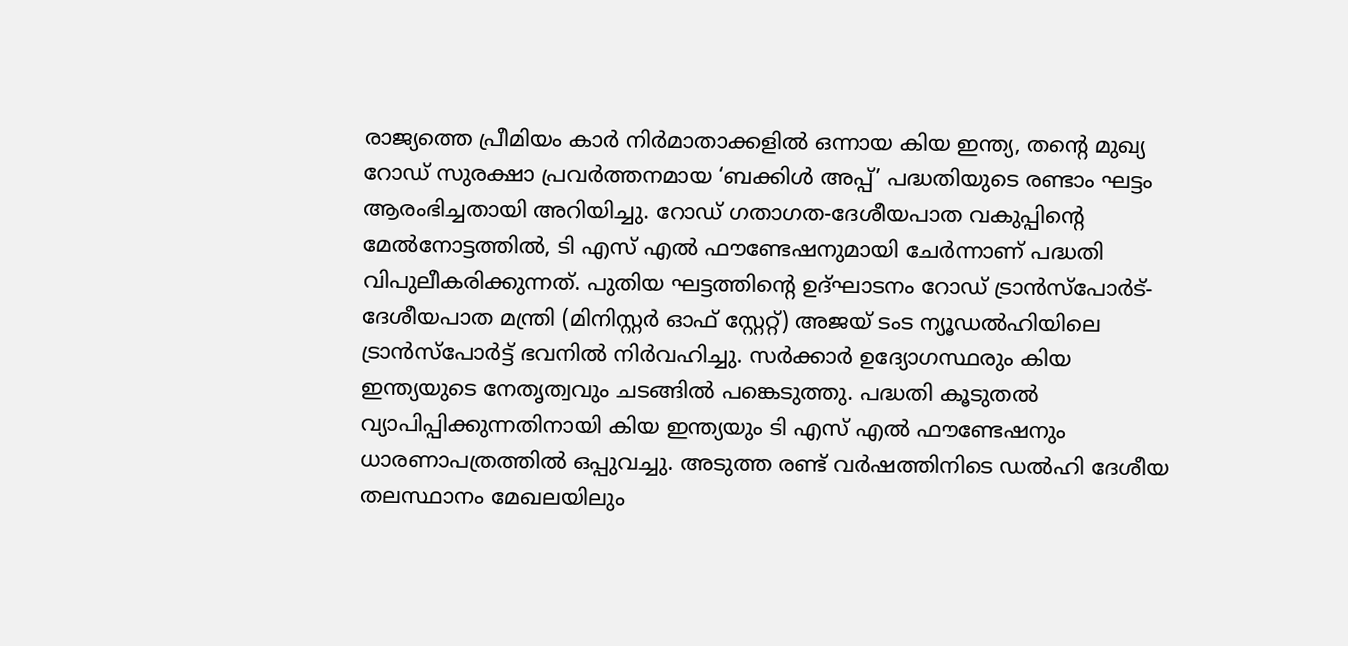രാജ്യത്തെ പ്രീമിയം കാര്‍ നിര്‍മാതാക്കളില്‍ ഒന്നായ കിയ ഇന്ത്യ, തന്റെ മുഖ്യ റോഡ് സുരക്ഷാ പ്രവര്‍ത്തനമായ ‘ബക്കിള്‍ അപ്പ്’ പദ്ധതിയുടെ രണ്ടാം ഘട്ടം ആരംഭിച്ചതായി അറിയിച്ചു. റോഡ് ഗതാഗത-ദേശീയപാത വകുപ്പിന്റെ മേല്‍നോട്ടത്തില്‍, ടി എസ് എല്‍ ഫൗണ്ടേഷനുമായി ചേര്‍ന്നാണ് പദ്ധതി വിപുലീകരിക്കുന്നത്. പുതിയ ഘട്ടത്തിന്റെ ഉദ്ഘാടനം റോഡ് ട്രാൻസ്‌പോർട്- ദേശീയപാത മന്ത്രി (മിനിസ്റ്റർ ഓഫ് സ്റ്റേറ്റ്) അജയ് ടംട ന്യൂഡല്‍ഹിയിലെ ട്രാന്‍സ്‌പോര്‍ട്ട് ഭവനില്‍ നിര്‍വഹിച്ചു. സര്‍ക്കാര്‍ ഉദ്യോഗസ്ഥരും കിയ ഇന്ത്യയുടെ നേതൃത്വവും ചടങ്ങില്‍ പങ്കെടുത്തു. പദ്ധതി കൂടുതല്‍ വ്യാപിപ്പിക്കുന്നതിനായി കിയ ഇന്ത്യയും ടി എസ് എല്‍ ഫൗണ്ടേഷനും ധാരണാപത്രത്തില്‍ ഒപ്പുവച്ചു. അടുത്ത രണ്ട് വര്‍ഷത്തിനിടെ ഡല്‍ഹി ദേശീയ തലസ്ഥാനം മേഖലയിലും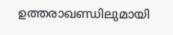ഉത്തരാഖണ്ഡിലുമായി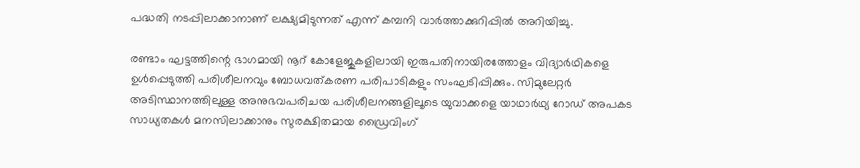പദ്ധതി നടപ്പിലാക്കാനാണ് ലക്ഷ്യമിടുന്നത് എന്ന് കമ്പനി വാർത്താക്കുറിപ്പിൽ അറിയിച്ചു.

രണ്ടാം ഘട്ടത്തിന്റെ ഭാഗമായി നൂറ് കോളേജുകളിലായി ഇരുപതിനായിരത്തോളം വിദ്യാര്‍ഥികളെ ഉള്‍പ്പെടുത്തി പരിശീലനവും ബോധവത്കരണ പരിപാടികളും സംഘടിപ്പിക്കും. സിമുലേറ്റര്‍ അടിസ്ഥാനത്തിലുള്ള അനുഭവപരിചയ പരിശീലനങ്ങളിലൂടെ യുവാക്കളെ യാഥാര്‍ഥ്യ റോഡ് അപകട സാധ്യതകള്‍ മനസിലാക്കാനും സുരക്ഷിതമായ ഡ്രൈവിംഗ്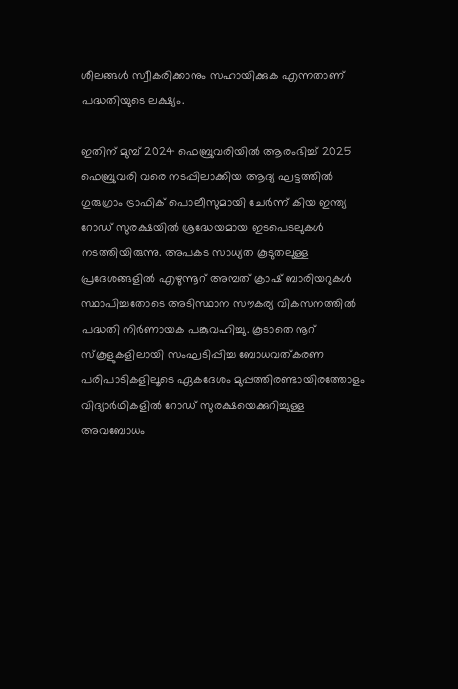ശീലങ്ങള്‍ സ്വീകരിക്കാനും സഹായിക്കുക എന്നതാണ് പദ്ധതിയുടെ ലക്ഷ്യം.

ഇതിന് മുമ്പ് 2024 ഫെബ്രുവരിയില്‍ ആരംഭിച്ച് 2025 ഫെബ്രുവരി വരെ നടപ്പിലാക്കിയ ആദ്യ ഘട്ടത്തില്‍ ഗുരുഗ്രാം ട്രാഫിക് പൊലീസുമായി ചേര്‍ന്ന് കിയ ഇന്ത്യ റോഡ് സുരക്ഷയില്‍ ശ്രദ്ധേയമായ ഇടപെടലുകള്‍ നടത്തിയിരുന്നു. അപകട സാധ്യത കൂടുതലുള്ള പ്രദേശങ്ങളില്‍ എഴുന്നൂറ് അമ്പത് ക്രാഷ് ബാരിയറുകള്‍ സ്ഥാപിച്ചതോടെ അടിസ്ഥാന സൗകര്യ വികസനത്തില്‍ പദ്ധതി നിര്‍ണായക പങ്കുവഹിച്ചു. കൂടാതെ നൂറ് സ്‍കൂളുകളിലായി സംഘടിപ്പിച്ച ബോധവത്കരണ പരിപാടികളിലൂടെ ഏകദേശം മുപ്പത്തിരണ്ടായിരത്തോളം വിദ്യാര്‍ഥികളിൽ റോഡ് സുരക്ഷയെക്കുറിച്ചുള്ള അവബോധം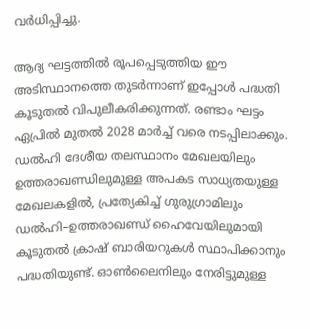വര്‍ധിപ്പിച്ചു.

ആദ്യ ഘട്ടത്തില്‍ രൂപപ്പെടുത്തിയ ഈ അടിസ്ഥാനത്തെ തുടര്‍ന്നാണ് ഇപ്പോള്‍ പദ്ധതി കൂടുതല്‍ വിപുലീകരിക്കുന്നത്. രണ്ടാം ഘട്ടം ഏപ്രില്‍ മുതല്‍ 2028 മാര്‍ച്ച് വരെ നടപ്പിലാക്കും. ഡല്‍ഹി ദേശീയ തലസ്ഥാനം മേഖലയിലും ഉത്തരാഖണ്ഡിലുമുള്ള അപകട സാധ്യതയുള്ള മേഖലകളില്‍, പ്രത്യേകിച്ച് ഗുരുഗ്രാമിലും ഡല്‍ഹി–ഉത്തരാഖണ്ഡ് ഹൈവേയിലുമായി കൂടുതല്‍ ക്രാഷ് ബാരിയറുകള്‍ സ്ഥാപിക്കാനും പദ്ധതിയുണ്ട്. ഓണ്‍ലൈനിലും നേരിട്ടുമുള്ള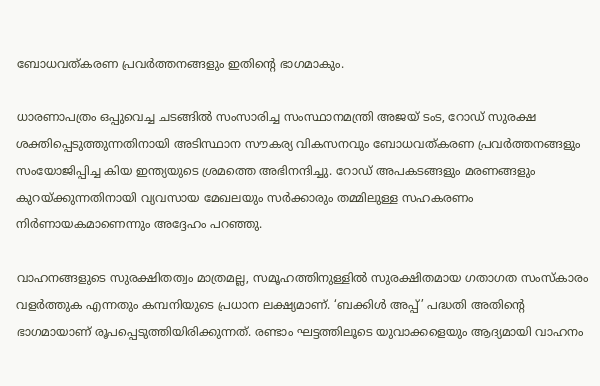ബോധവത്കരണ പ്രവര്‍ത്തനങ്ങളും ഇതിന്റെ ഭാഗമാകും.

ധാരണാപത്രം ഒപ്പുവെച്ച ചടങ്ങില്‍ സംസാരിച്ച സംസ്ഥാനമന്ത്രി അജയ് ടംട, റോഡ് സുരക്ഷ ശക്തിപ്പെടുത്തുന്നതിനായി അടിസ്ഥാന സൗകര്യ വികസനവും ബോധവത്കരണ പ്രവര്‍ത്തനങ്ങളും സംയോജിപ്പിച്ച കിയ ഇന്ത്യയുടെ ശ്രമത്തെ അഭിനന്ദിച്ചു. റോഡ് അപകടങ്ങളും മരണങ്ങളും കുറയ്ക്കുന്നതിനായി വ്യവസായ മേഖലയും സര്‍ക്കാരും തമ്മിലുള്ള സഹകരണം നിര്‍ണായകമാണെന്നും അദ്ദേഹം പറഞ്ഞു.

വാഹനങ്ങളുടെ സുരക്ഷിതത്വം മാത്രമല്ല, സമൂഹത്തിനുള്ളില്‍ സുരക്ഷിതമായ ഗതാഗത സംസ്‍കാരം വളര്‍ത്തുക എന്നതും കമ്പനിയുടെ പ്രധാന ലക്ഷ്യമാണ്. ‘ബക്കിള്‍ അപ്പ്’ പദ്ധതി അതിന്റെ ഭാഗമായാണ് രൂപപ്പെടുത്തിയിരിക്കുന്നത്. രണ്ടാം ഘട്ടത്തിലൂടെ യുവാക്കളെയും ആദ്യമായി വാഹനം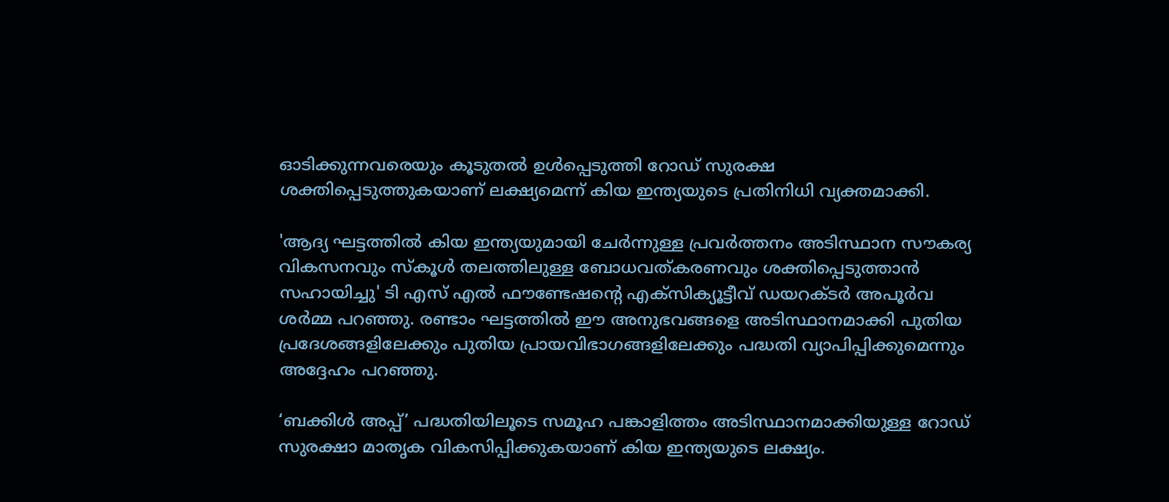ഓടിക്കുന്നവരെയും കൂടുതല്‍ ഉള്‍പ്പെടുത്തി റോഡ് സുരക്ഷ ശക്തിപ്പെടുത്തുകയാണ് ലക്ഷ്യമെന്ന് കിയ ഇന്ത്യയുടെ പ്രതിനിധി വ്യക്തമാക്കി.

'ആദ്യ ഘട്ടത്തില്‍ കിയ ഇന്ത്യയുമായി ചേര്‍ന്നുള്ള പ്രവര്‍ത്തനം അടിസ്ഥാന സൗകര്യ വികസനവും സ്‍കൂൾ തലത്തിലുള്ള ബോധവത്കരണവും ശക്തിപ്പെടുത്താന്‍ സഹായിച്ചു' ടി എസ് എല്‍ ഫൗണ്ടേഷന്റെ എക്സിക്യൂട്ടീവ് ഡയറക്ടര്‍ അപൂര്‍വ ശര്‍മ്മ പറഞ്ഞു. രണ്ടാം ഘട്ടത്തില്‍ ഈ അനുഭവങ്ങളെ അടിസ്ഥാനമാക്കി പുതിയ പ്രദേശങ്ങളിലേക്കും പുതിയ പ്രായവിഭാഗങ്ങളിലേക്കും പദ്ധതി വ്യാപിപ്പിക്കുമെന്നും അദ്ദേഹം പറഞ്ഞു.

‘ബക്കിള്‍ അപ്പ്’ പദ്ധതിയിലൂടെ സമൂഹ പങ്കാളിത്തം അടിസ്ഥാനമാക്കിയുള്ള റോഡ് സുരക്ഷാ മാതൃക വികസിപ്പിക്കുകയാണ് കിയ ഇന്ത്യയുടെ ലക്ഷ്യം.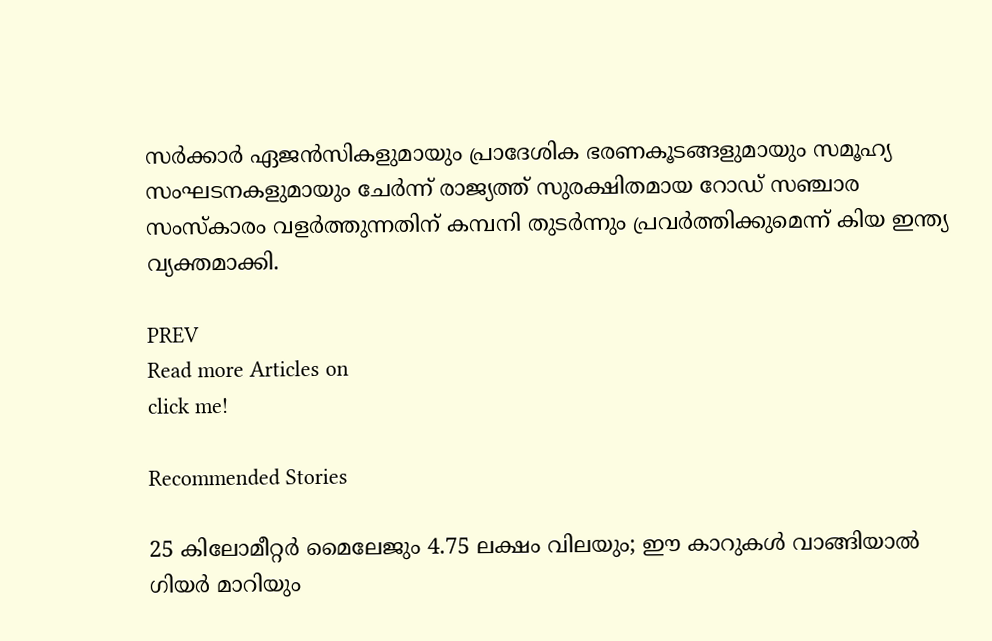സര്‍ക്കാര്‍ ഏജന്‍സികളുമായും പ്രാദേശിക ഭരണകൂടങ്ങളുമായും സമൂഹ്യ സംഘടനകളുമായും ചേര്‍ന്ന് രാജ്യത്ത് സുരക്ഷിതമായ റോഡ് സഞ്ചാര സംസ്‍കാരം വളര്‍ത്തുന്നതിന് കമ്പനി തുടർന്നും പ്രവര്‍ത്തിക്കുമെന്ന് കിയ ഇന്ത്യ വ്യക്തമാക്കി.

PREV
Read more Articles on
click me!

Recommended Stories

25 കിലോമീറ്റർ മൈലേജും 4.75 ലക്ഷം വിലയും; ഈ കാറുകൾ വാങ്ങിയാൽ ഗിയർ മാറിയും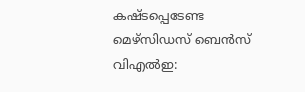കഷ്‍ടപ്പെടേണ്ട
മെഴ്‌സിഡസ് ബെൻസ് വിഎൽഇ: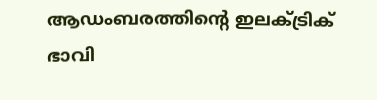ആഡംബരത്തിൻ്റെ ഇലക്ട്രിക് ഭാവി